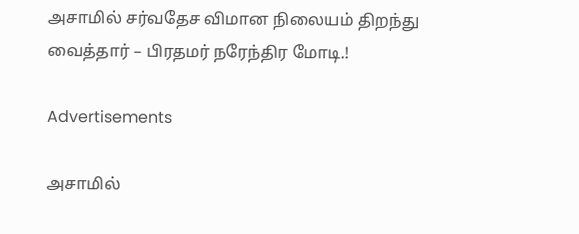அசாமில் சர்வதேச விமான நிலையம் திறந்து வைத்தார் – பிரதமர் நரேந்திர மோடி.!

Advertisements

அசாமில்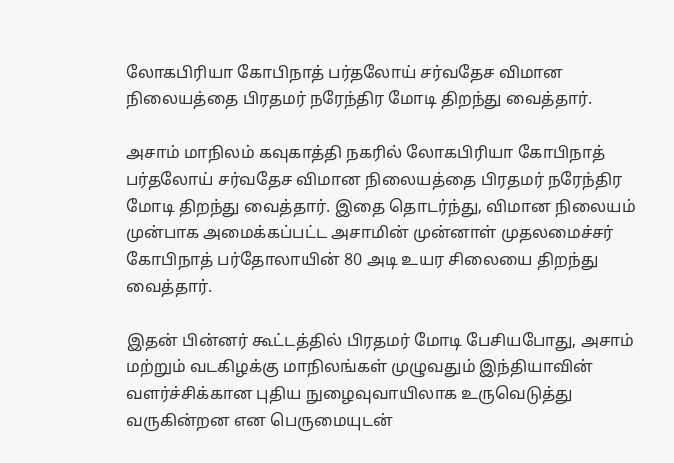லோகபிரியா கோபிநாத் பர்தலோய் சர்வதேச விமான நிலையத்தை பிரதமர் நரேந்திர மோடி திறந்து வைத்தார்.

அசாம் மாநிலம் கவுகாத்தி நகரில் லோகபிரியா கோபிநாத் பர்தலோய் சர்வதேச விமான நிலையத்தை பிரதமர் நரேந்திர மோடி திறந்து வைத்தார். இதை தொடர்ந்து, விமான நிலையம் முன்பாக அமைக்கப்பட்ட அசாமின் முன்னாள் முதலமைச்சர் கோபிநாத் பர்தோலாயின் 80 அடி உயர சிலையை திறந்து வைத்தார்.

இதன் பின்னர் கூட்டத்தில் பிரதமர் மோடி பேசியபோது, அசாம் மற்றும் வடகிழக்கு மாநிலங்கள் முழுவதும் இந்தியாவின் வளர்ச்சிக்கான புதிய நுழைவுவாயிலாக உருவெடுத்து வருகின்றன என பெருமையுடன்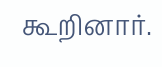கூறினார்.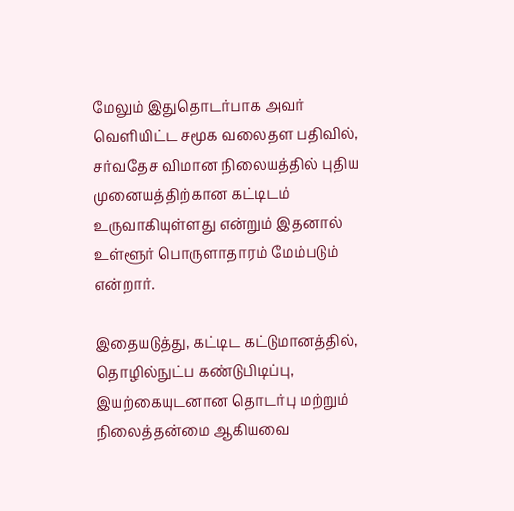மேலும் இதுதொடர்பாக அவர் வெளியிட்ட சமூக வலைதள பதிவில், சர்வதேச விமான நிலையத்தில் புதிய முனையத்திற்கான கட்டிடம் உருவாகியுள்ளது என்றும் இதனால் உள்ளூர் பொருளாதாரம் மேம்படும் என்றார்.

இதையடுத்து, கட்டிட கட்டுமானத்தில், தொழில்நுட்ப கண்டுபிடிப்பு, இயற்கையுடனான தொடர்பு மற்றும் நிலைத்தன்மை ஆகியவை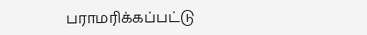பராமரிக்கப்பட்டு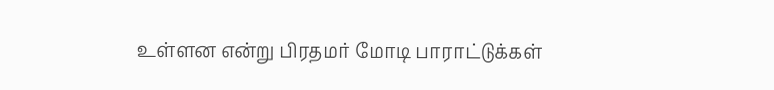உள்ளன என்று பிரதமர் மோடி பாராட்டுக்கள்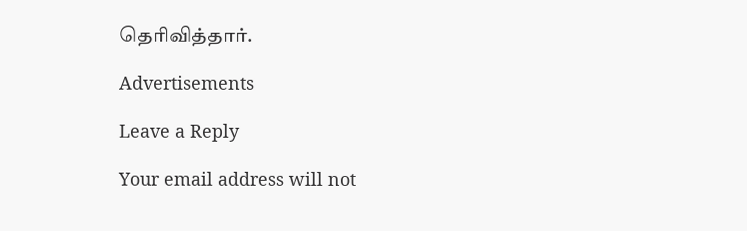தெரிவித்தார்.

Advertisements

Leave a Reply

Your email address will not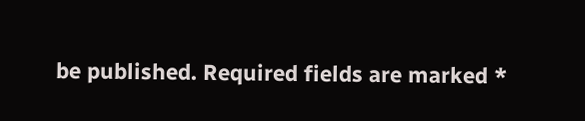be published. Required fields are marked *